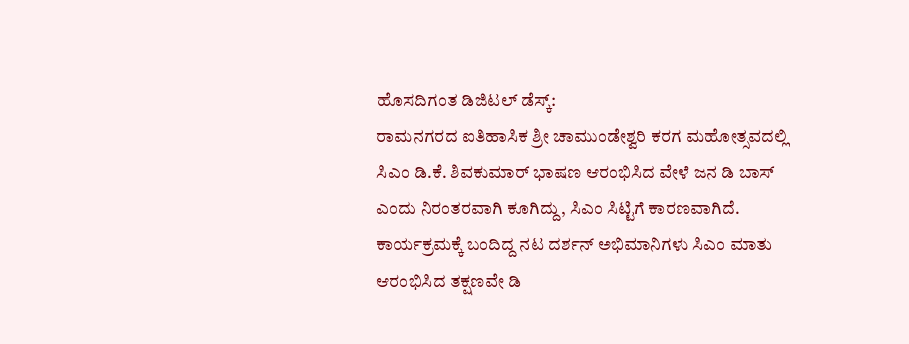ಹೊಸದಿಗಂತ ಡಿಜಿಟಲ್ ಡೆಸ್ಕ್:
ರಾಮನಗರದ ಐತಿಹಾಸಿಕ ಶ್ರೀ ಚಾಮುಂಡೇಶ್ವರಿ ಕರಗ ಮಹೋತ್ಸವದಲ್ಲಿ ಸಿಎಂ ಡಿ.ಕೆ. ಶಿವಕುಮಾರ್ ಭಾಷಣ ಆರಂಭಿಸಿದ ವೇಳೆ ಜನ ಡಿ ಬಾಸ್ ಎಂದು ನಿರಂತರವಾಗಿ ಕೂಗಿದ್ದು, ಸಿಎಂ ಸಿಟ್ಟಿಗೆ ಕಾರಣವಾಗಿದೆ.
ಕಾರ್ಯಕ್ರಮಕ್ಕೆ ಬಂದಿದ್ದ ನಟ ದರ್ಶನ್ ಅಭಿಮಾನಿಗಳು ಸಿಎಂ ಮಾತು ಆರಂಭಿಸಿದ ತಕ್ಷಣವೇ ಡಿ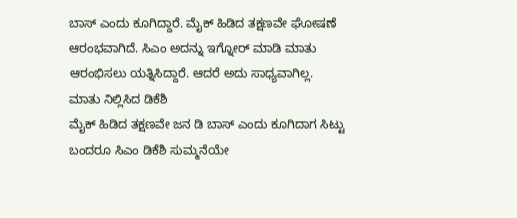ಬಾಸ್ ಎಂದು ಕೂಗಿದ್ದಾರೆ. ಮೈಕ್ ಹಿಡಿದ ತಕ್ಷಣವೇ ಘೋಷಣೆ ಆರಂಭವಾಗಿದೆ. ಸಿಎಂ ಅದನ್ನು ಇಗ್ನೋರ್ ಮಾಡಿ ಮಾತು ಆರಂಭಿಸಲು ಯತ್ನಿಸಿದ್ದಾರೆ. ಆದರೆ ಅದು ಸಾಧ್ಯವಾಗಿಲ್ಲ.
ಮಾತು ನಿಲ್ಲಿಸಿದ ಡಿಕೆಶಿ
ಮೈಕ್ ಹಿಡಿದ ತಕ್ಷಣವೇ ಜನ ಡಿ ಬಾಸ್ ಎಂದು ಕೂಗಿದಾಗ ಸಿಟ್ಟು ಬಂದರೂ ಸಿಎಂ ಡಿಕೆಶಿ ಸುಮ್ಮನೆಯೇ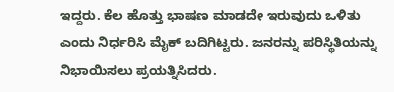ಇದ್ದರು. ಕೆಲ ಹೊತ್ತು ಭಾಷಣ ಮಾಡದೇ ಇರುವುದು ಒಳಿತು ಎಂದು ನಿರ್ಧರಿಸಿ ಮೈಕ್ ಬದಿಗಿಟ್ಟರು. ಜನರನ್ನು ಪರಿಸ್ಥಿತಿಯನ್ನು ನಿಭಾಯಿಸಲು ಪ್ರಯತ್ನಿಸಿದರು.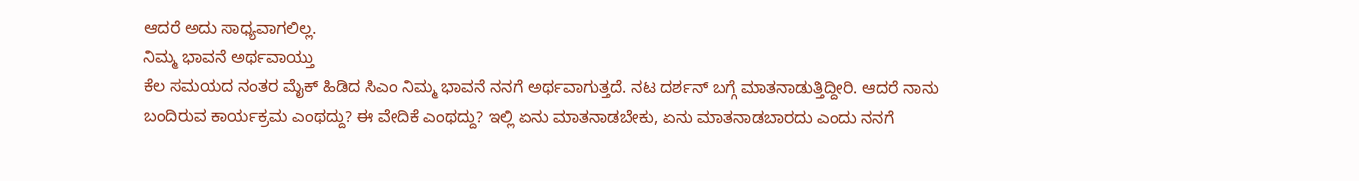ಆದರೆ ಅದು ಸಾಧ್ಯವಾಗಲಿಲ್ಲ.
ನಿಮ್ಮ ಭಾವನೆ ಅರ್ಥವಾಯ್ತು
ಕೆಲ ಸಮಯದ ನಂತರ ಮೈಕ್ ಹಿಡಿದ ಸಿಎಂ ನಿಮ್ಮ ಭಾವನೆ ನನಗೆ ಅರ್ಥವಾಗುತ್ತದೆ. ನಟ ದರ್ಶನ್ ಬಗ್ಗೆ ಮಾತನಾಡುತ್ತಿದ್ದೀರಿ. ಆದರೆ ನಾನು ಬಂದಿರುವ ಕಾರ್ಯಕ್ರಮ ಎಂಥದ್ದು? ಈ ವೇದಿಕೆ ಎಂಥದ್ದು? ಇಲ್ಲಿ ಏನು ಮಾತನಾಡಬೇಕು, ಏನು ಮಾತನಾಡಬಾರದು ಎಂದು ನನಗೆ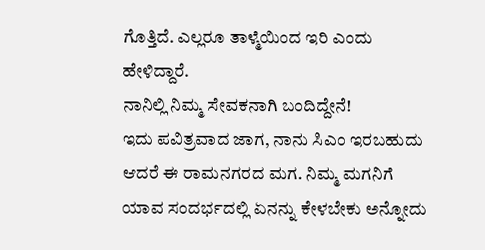ಗೊತ್ತಿದೆ. ಎಲ್ಲರೂ ತಾಳ್ಮೆಯಿಂದ ಇರಿ ಎಂದು ಹೇಳಿದ್ದಾರೆ.
ನಾನಿಲ್ಲಿ ನಿಮ್ಮ ಸೇವಕನಾಗಿ ಬಂದಿದ್ದೇನೆ!
ಇದು ಪವಿತ್ರವಾದ ಜಾಗ, ನಾನು ಸಿಎಂ ಇರಬಹುದು ಆದರೆ ಈ ರಾಮನಗರದ ಮಗ. ನಿಮ್ಮ ಮಗನಿಗೆ ಯಾವ ಸಂದರ್ಭದಲ್ಲಿ ಏನನ್ನು ಕೇಳಬೇಕು ಅನ್ನೋದು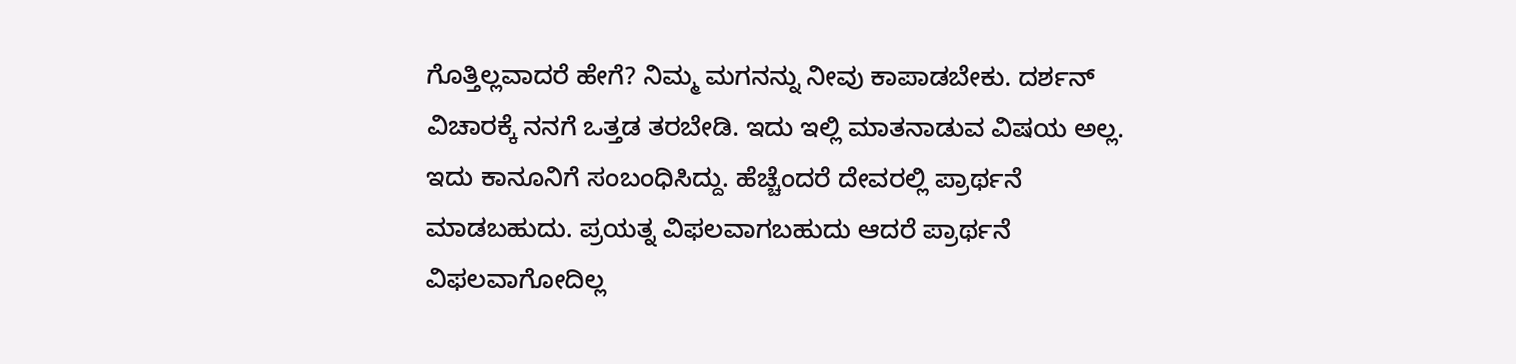ಗೊತ್ತಿಲ್ಲವಾದರೆ ಹೇಗೆ? ನಿಮ್ಮ ಮಗನನ್ನು ನೀವು ಕಾಪಾಡಬೇಕು. ದರ್ಶನ್ ವಿಚಾರಕ್ಕೆ ನನಗೆ ಒತ್ತಡ ತರಬೇಡಿ. ಇದು ಇಲ್ಲಿ ಮಾತನಾಡುವ ವಿಷಯ ಅಲ್ಲ. ಇದು ಕಾನೂನಿಗೆ ಸಂಬಂಧಿಸಿದ್ದು. ಹೆಚ್ಚೆಂದರೆ ದೇವರಲ್ಲಿ ಪ್ರಾರ್ಥನೆ ಮಾಡಬಹುದು. ಪ್ರಯತ್ನ ವಿಫಲವಾಗಬಹುದು ಆದರೆ ಪ್ರಾರ್ಥನೆ ವಿಫಲವಾಗೋದಿಲ್ಲ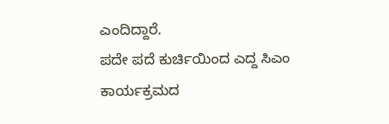ಎಂದಿದ್ದಾರೆ.
ಪದೇ ಪದೆ ಕುರ್ಚಿಯಿಂದ ಎದ್ದ ಸಿಎಂ
ಕಾರ್ಯಕ್ರಮದ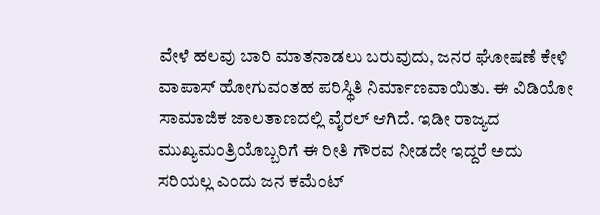ವೇಳೆ ಹಲವು ಬಾರಿ ಮಾತನಾಡಲು ಬರುವುದು, ಜನರ ಘೋಷಣೆ ಕೇಳಿ ವಾಪಾಸ್ ಹೋಗುವಂತಹ ಪರಿಸ್ಥಿತಿ ನಿರ್ಮಾಣವಾಯಿತು. ಈ ವಿಡಿಯೋ ಸಾಮಾಜಿಕ ಜಾಲತಾಣದಲ್ಲಿ ವೈರಲ್ ಆಗಿದೆ. ಇಡೀ ರಾಜ್ಯದ ಮುಖ್ಯಮಂತ್ರಿಯೊಬ್ಬರಿಗೆ ಈ ರೀತಿ ಗೌರವ ನೀಡದೇ ಇದ್ದರೆ ಅದು ಸರಿಯಲ್ಲ ಎಂದು ಜನ ಕಮೆಂಟ್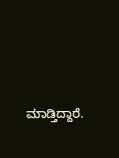ಮಾಡ್ತಿದ್ದಾರೆ.